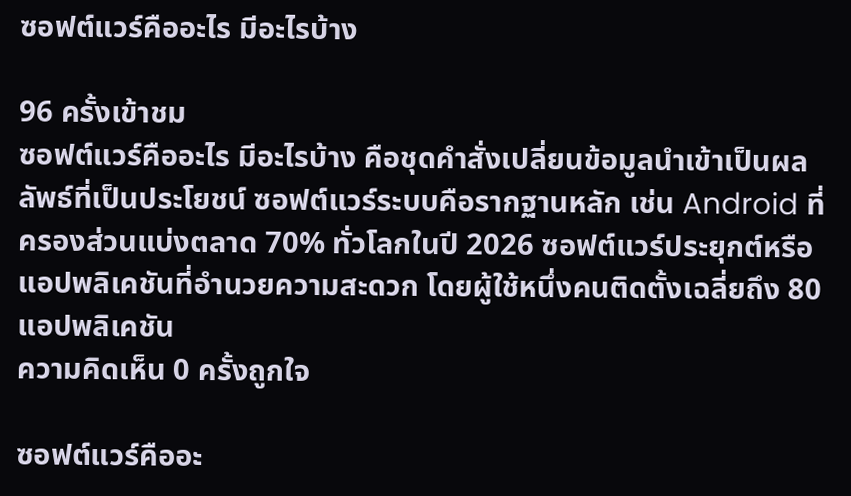ซอฟต์แวร์คืออะไร มีอะไรบ้าง

96 ครั้งเข้าชม
ซอฟต์แวร์คืออะไร มีอะไรบ้าง คือชุดคำสั่งเปลี่ยนข้อมูลนำเข้าเป็นผลลัพธ์ที่เป็นประโยชน์ ซอฟต์แวร์ระบบคือรากฐานหลัก เช่น Android ที่ครองส่วนแบ่งตลาด 70% ทั่วโลกในปี 2026 ซอฟต์แวร์ประยุกต์หรือแอปพลิเคชันที่อำนวยความสะดวก โดยผู้ใช้หนึ่งคนติดตั้งเฉลี่ยถึง 80 แอปพลิเคชัน
ความคิดเห็น 0 ครั้งถูกใจ

ซอฟต์แวร์คืออะ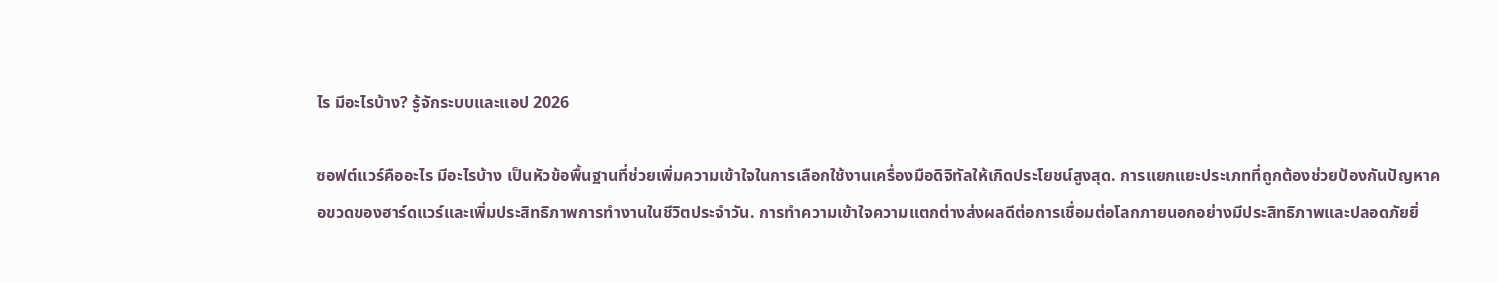ไร มีอะไรบ้าง? รู้จักระบบและแอป 2026

ซอฟต์แวร์คืออะไร มีอะไรบ้าง เป็นหัวข้อพื้นฐานที่ช่วยเพิ่มความเข้าใจในการเลือกใช้งานเครื่องมือดิจิทัลให้เกิดประโยชน์สูงสุด. การแยกแยะประเภทที่ถูกต้องช่วยป้องกันปัญหาคอขวดของฮาร์ดแวร์และเพิ่มประสิทธิภาพการทำงานในชีวิตประจำวัน. การทำความเข้าใจความแตกต่างส่งผลดีต่อการเชื่อมต่อโลกภายนอกอย่างมีประสิทธิภาพและปลอดภัยยิ่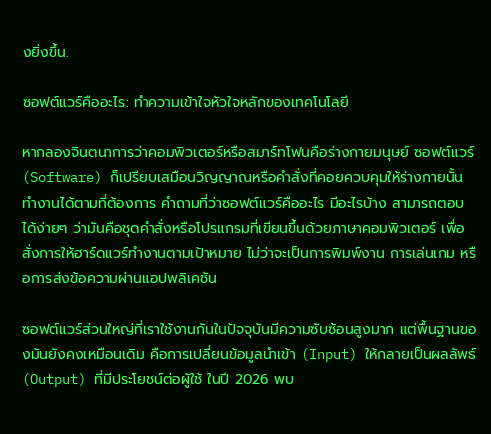งยิ่งขึ้น.

ซอฟต์แวร์คืออะไร: ทำความเข้าใจหัวใจหลักของเทคโนโลยี

หากลองจินตนาการว่าคอมพิวเตอร์หรือสมาร์ทโฟนคือร่างกายมนุษย์ ซอฟต์แวร์ (Software) ก็เปรียบเสมือนวิญญาณหรือคำสั่งที่คอยควบคุมให้ร่างกายนั้นทำงานได้ตามที่ต้องการ คำถามที่ว่าซอฟต์แวร์คืออะไร มีอะไรบ้าง สามารถตอบได้ง่ายๆ ว่ามันคือชุดคำสั่งหรือโปรแกรมที่เขียนขึ้นด้วยภาษาคอมพิวเตอร์ เพื่อสั่งการให้ฮาร์ดแวร์ทำงานตามเป้าหมาย ไม่ว่าจะเป็นการพิมพ์งาน การเล่นเกม หรือการส่งข้อความผ่านแอปพลิเคชัน

ซอฟต์แวร์ส่วนใหญ่ที่เราใช้งานกันในปัจจุบันมีความซับซ้อนสูงมาก แต่พื้นฐานของมันยังคงเหมือนเดิม คือการเปลี่ยนข้อมูลนำเข้า (Input) ให้กลายเป็นผลลัพธ์ (Output) ที่มีประโยชน์ต่อผู้ใช้ ในปี 2026 พบ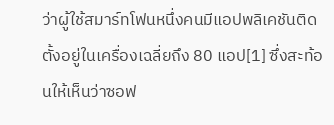ว่าผู้ใช้สมาร์ทโฟนหนึ่งคนมีแอปพลิเคชันติดตั้งอยู่ในเครื่องเฉลี่ยถึง 80 แอป[1] ซึ่งสะท้อนให้เห็นว่าซอฟ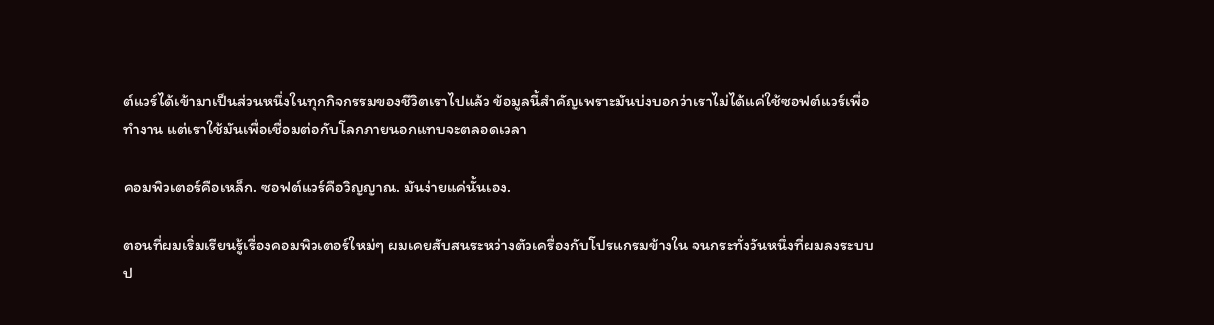ต์แวร์ได้เข้ามาเป็นส่วนหนึ่งในทุกกิจกรรมของชีวิตเราไปแล้ว ข้อมูลนี้สำคัญเพราะมันบ่งบอกว่าเราไม่ได้แค่ใช้ซอฟต์แวร์เพื่อทำงาน แต่เราใช้มันเพื่อเชื่อมต่อกับโลกภายนอกแทบจะตลอดเวลา

คอมพิวเตอร์คือเหล็ก. ซอฟต์แวร์คือวิญญาณ. มันง่ายแค่นั้นเอง.

ตอนที่ผมเริ่มเรียนรู้เรื่องคอมพิวเตอร์ใหม่ๆ ผมเคยสับสนระหว่างตัวเครื่องกับโปรแกรมข้างใน จนกระทั่งวันหนึ่งที่ผมลงระบบป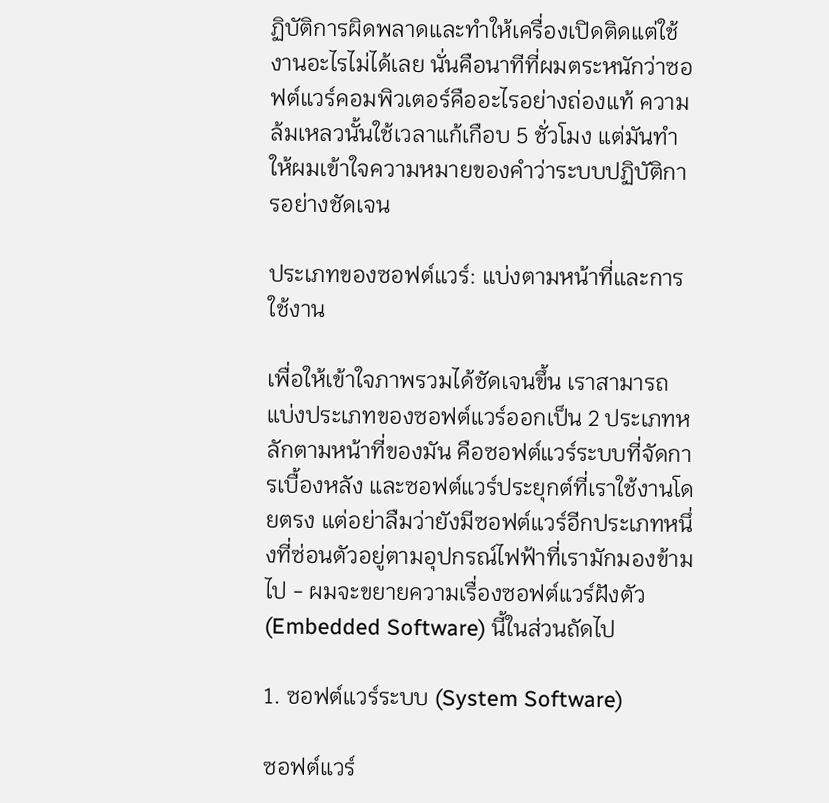ฏิบัติการผิดพลาดและทำให้เครื่องเปิดติดแต่ใช้งานอะไรไม่ได้เลย นั่นคือนาทีที่ผมตระหนักว่าซอฟต์แวร์คอมพิวเตอร์คืออะไรอย่างถ่องแท้ ความล้มเหลวนั้นใช้เวลาแก้เกือบ 5 ชั่วโมง แต่มันทำให้ผมเข้าใจความหมายของคำว่าระบบปฏิบัติการอย่างชัดเจน

ประเภทของซอฟต์แวร์: แบ่งตามหน้าที่และการใช้งาน

เพื่อให้เข้าใจภาพรวมได้ชัดเจนขึ้น เราสามารถแบ่งประเภทของซอฟต์แวร์ออกเป็น 2 ประเภทหลักตามหน้าที่ของมัน คือซอฟต์แวร์ระบบที่จัดการเบื้องหลัง และซอฟต์แวร์ประยุกต์ที่เราใช้งานโดยตรง แต่อย่าลืมว่ายังมีซอฟต์แวร์อีกประเภทหนึ่งที่ซ่อนตัวอยู่ตามอุปกรณ์ไฟฟ้าที่เรามักมองข้ามไป - ผมจะขยายความเรื่องซอฟต์แวร์ฝังตัว (Embedded Software) นี้ในส่วนถัดไป

1. ซอฟต์แวร์ระบบ (System Software)

ซอฟต์แวร์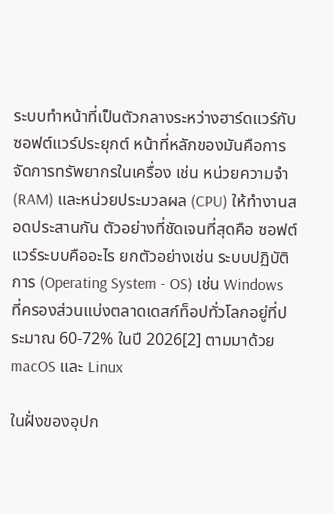ระบบทำหน้าที่เป็นตัวกลางระหว่างฮาร์ดแวร์กับซอฟต์แวร์ประยุกต์ หน้าที่หลักของมันคือการจัดการทรัพยากรในเครื่อง เช่น หน่วยความจำ (RAM) และหน่วยประมวลผล (CPU) ให้ทำงานสอดประสานกัน ตัวอย่างที่ชัดเจนที่สุดคือ ซอฟต์แวร์ระบบคืออะไร ยกตัวอย่างเช่น ระบบปฏิบัติการ (Operating System - OS) เช่น Windows ที่ครองส่วนแบ่งตลาดเดสก์ท็อปทั่วโลกอยู่ที่ประมาณ 60-72% ในปี 2026[2] ตามมาด้วย macOS และ Linux

ในฝั่งของอุปก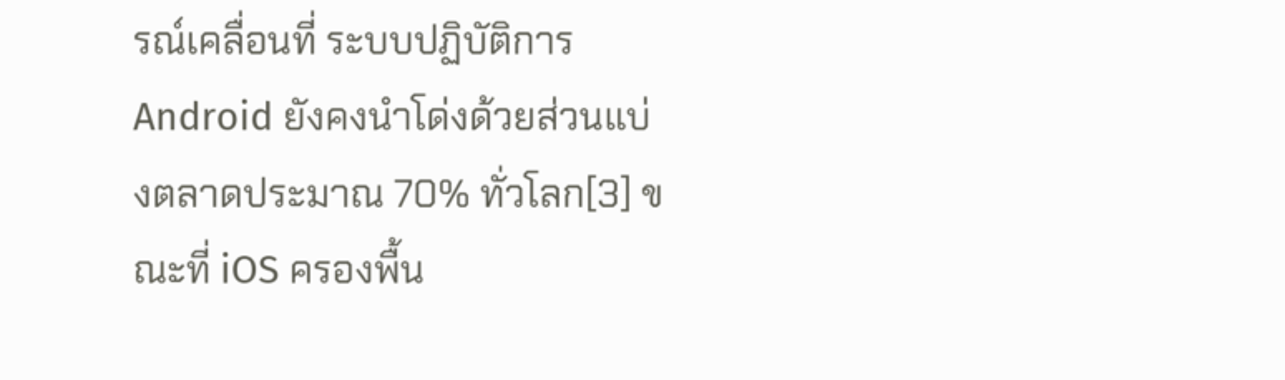รณ์เคลื่อนที่ ระบบปฏิบัติการ Android ยังคงนำโด่งด้วยส่วนแบ่งตลาดประมาณ 70% ทั่วโลก[3] ขณะที่ iOS ครองพื้น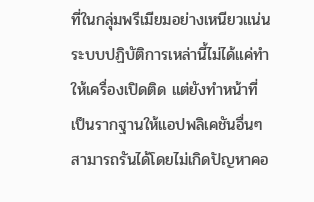ที่ในกลุ่มพรีเมียมอย่างเหนียวแน่น ระบบปฏิบัติการเหล่านี้ไม่ได้แค่ทำให้เครื่องเปิดติด แต่ยังทำหน้าที่เป็นรากฐานให้แอปพลิเคชันอื่นๆ สามารถรันได้โดยไม่เกิดปัญหาคอ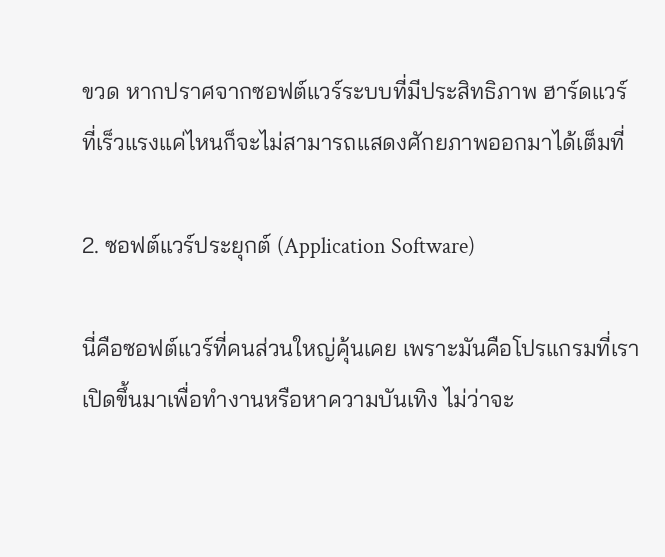ขวด หากปราศจากซอฟต์แวร์ระบบที่มีประสิทธิภาพ ฮาร์ดแวร์ที่เร็วแรงแค่ไหนก็จะไม่สามารถแสดงศักยภาพออกมาได้เต็มที่

2. ซอฟต์แวร์ประยุกต์ (Application Software)

นี่คือซอฟต์แวร์ที่คนส่วนใหญ่คุ้นเคย เพราะมันคือโปรแกรมที่เราเปิดขึ้นมาเพื่อทำงานหรือหาความบันเทิง ไม่ว่าจะ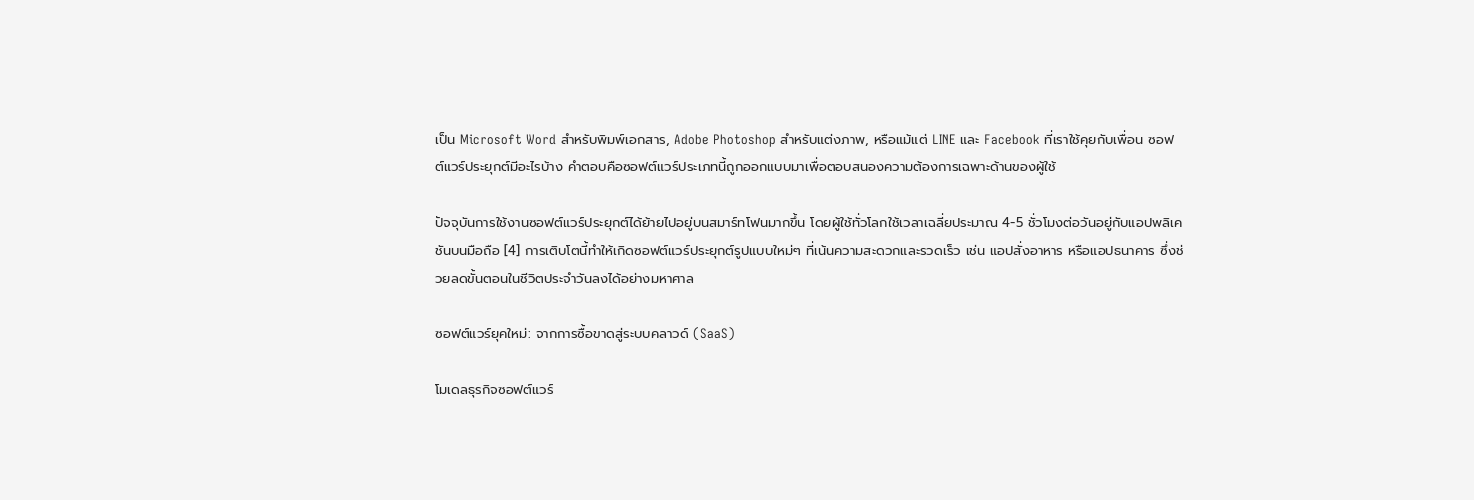เป็น Microsoft Word สำหรับพิมพ์เอกสาร, Adobe Photoshop สำหรับแต่งภาพ, หรือแม้แต่ LINE และ Facebook ที่เราใช้คุยกับเพื่อน ซอฟต์แวร์ประยุกต์มีอะไรบ้าง คำตอบคือซอฟต์แวร์ประเภทนี้ถูกออกแบบมาเพื่อตอบสนองความต้องการเฉพาะด้านของผู้ใช้

ปัจจุบันการใช้งานซอฟต์แวร์ประยุกต์ได้ย้ายไปอยู่บนสมาร์ทโฟนมากขึ้น โดยผู้ใช้ทั่วโลกใช้เวลาเฉลี่ยประมาณ 4-5 ชั่วโมงต่อวันอยู่กับแอปพลิเคชันบนมือถือ [4] การเติบโตนี้ทำให้เกิดซอฟต์แวร์ประยุกต์รูปแบบใหม่ๆ ที่เน้นความสะดวกและรวดเร็ว เช่น แอปสั่งอาหาร หรือแอปธนาคาร ซึ่งช่วยลดขั้นตอนในชีวิตประจำวันลงได้อย่างมหาศาล

ซอฟต์แวร์ยุคใหม่: จากการซื้อขาดสู่ระบบคลาวด์ (SaaS)

โมเดลธุรกิจซอฟต์แวร์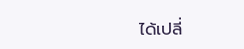ได้เปลี่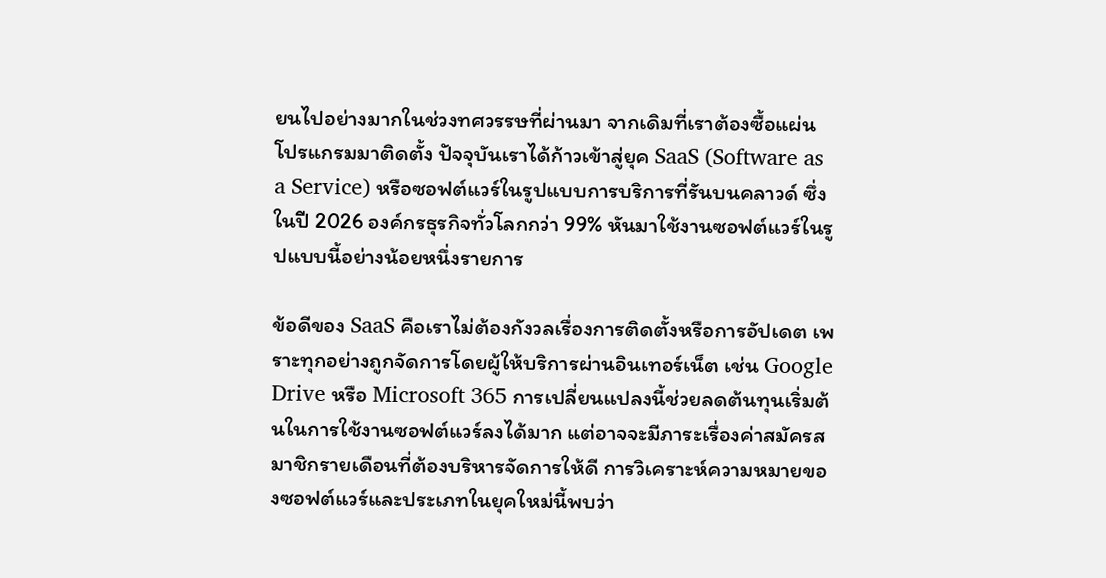ยนไปอย่างมากในช่วงทศวรรษที่ผ่านมา จากเดิมที่เราต้องซื้อแผ่นโปรแกรมมาติดตั้ง ปัจจุบันเราได้ก้าวเข้าสู่ยุค SaaS (Software as a Service) หรือซอฟต์แวร์ในรูปแบบการบริการที่รันบนคลาวด์ ซึ่งในปี 2026 องค์กรธุรกิจทั่วโลกกว่า 99% หันมาใช้งานซอฟต์แวร์ในรูปแบบนี้อย่างน้อยหนึ่งรายการ

ข้อดีของ SaaS คือเราไม่ต้องกังวลเรื่องการติดตั้งหรือการอัปเดต เพราะทุกอย่างถูกจัดการโดยผู้ให้บริการผ่านอินเทอร์เน็ต เช่น Google Drive หรือ Microsoft 365 การเปลี่ยนแปลงนี้ช่วยลดต้นทุนเริ่มต้นในการใช้งานซอฟต์แวร์ลงได้มาก แต่อาจจะมีภาระเรื่องค่าสมัครสมาชิกรายเดือนที่ต้องบริหารจัดการให้ดี การวิเคราะห์ความหมายของซอฟต์แวร์และประเภทในยุคใหม่นี้พบว่า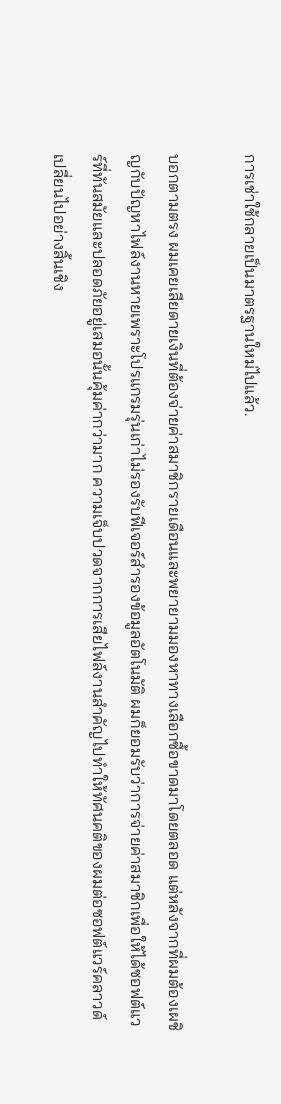การเช่าใช้กลายเป็นมาตรฐานใหม่ไปแล้ว.

บอกตามตรง ผมเคยเสียดายเงินที่ต้องจ่ายค่าสมาชิกรายเดือนและพยายามมองหาทางเลือกซื้อขาดมาโดยตลอด แต่หลังจากที่ผมต้องเผชิญกับปัญหาไฟล์งานหายเพราะโปรแกรมรุ่นเก่าไม่รองรับฟีเจอร์สำรองข้อมูลอัตโนมัติ ผมก็ยอมรับว่าการจ่ายค่าสมาชิกเพื่อให้ได้ซอฟต์แวร์ที่ทันสมัยและปลอดภัยอยู่เสมอนั้นคุ้มค่ากว่ามาก ความเจ็บปวดจากการเสียไฟล์งานสำคัญไปทำให้ทัศนคติของผมต่อซอฟต์แวร์คลาวด์เปลี่ยนไปอย่างสิ้นเชิง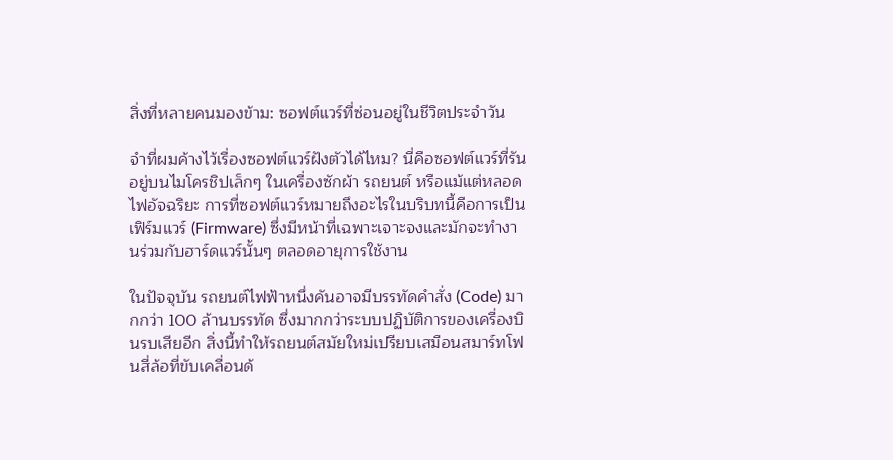สิ่งที่หลายคนมองข้าม: ซอฟต์แวร์ที่ซ่อนอยู่ในชีวิตประจำวัน

จำที่ผมค้างไว้เรื่องซอฟต์แวร์ฝังตัวได้ไหม? นี่คือซอฟต์แวร์ที่รันอยู่บนไมโครชิปเล็กๆ ในเครื่องซักผ้า รถยนต์ หรือแม้แต่หลอดไฟอัจฉริยะ การที่ซอฟต์แวร์หมายถึงอะไรในบริบทนี้คือการเป็น เฟิร์มแวร์ (Firmware) ซึ่งมีหน้าที่เฉพาะเจาะจงและมักจะทำงานร่วมกับฮาร์ดแวร์นั้นๆ ตลอดอายุการใช้งาน

ในปัจจุบัน รถยนต์ไฟฟ้าหนึ่งคันอาจมีบรรทัดคำสั่ง (Code) มากกว่า 100 ล้านบรรทัด ซึ่งมากกว่าระบบปฏิบัติการของเครื่องบินรบเสียอีก สิ่งนี้ทำให้รถยนต์สมัยใหม่เปรียบเสมือนสมาร์ทโฟนสี่ล้อที่ขับเคลื่อนด้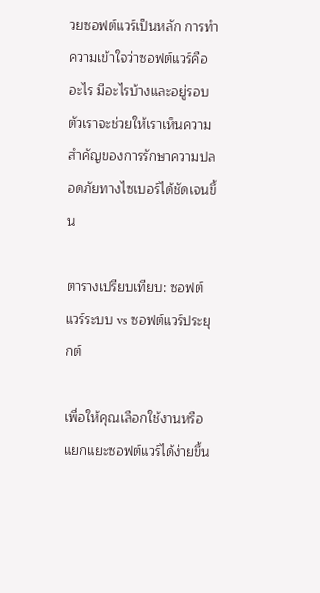วยซอฟต์แวร์เป็นหลัก การทำความเข้าใจว่าซอฟต์แวร์คืออะไร มีอะไรบ้างและอยู่รอบตัวเราจะช่วยให้เราเห็นความสำคัญของการรักษาความปลอดภัยทางไซเบอร์ได้ชัดเจนขึ้น

ตารางเปรียบเทียบ: ซอฟต์แวร์ระบบ vs ซอฟต์แวร์ประยุกต์

เพื่อให้คุณเลือกใช้งานหรือแยกแยะซอฟต์แวร์ได้ง่ายขึ้น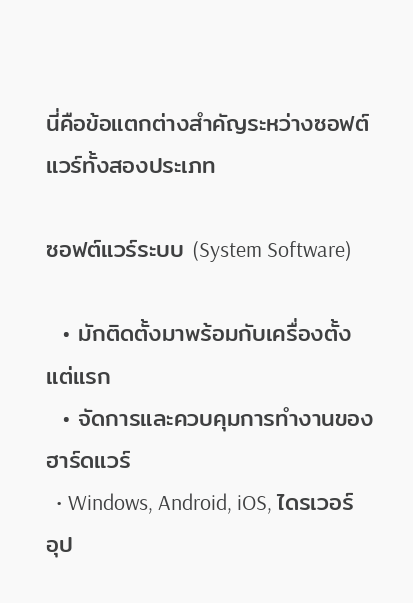นี่คือข้อแตกต่างสำคัญระหว่างซอฟต์แวร์ทั้งสองประเภท

ซอฟต์แวร์ระบบ (System Software)

  • มักติดตั้งมาพร้อมกับเครื่องตั้งแต่แรก
  • จัดการและควบคุมการทำงานของฮาร์ดแวร์
  • Windows, Android, iOS, ไดรเวอร์อุป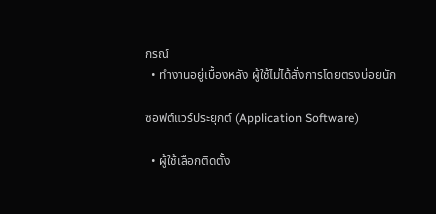กรณ์
  • ทำงานอยู่เบื้องหลัง ผู้ใช้ไม่ได้สั่งการโดยตรงบ่อยนัก

ซอฟต์แวร์ประยุกต์ (Application Software)

  • ผู้ใช้เลือกติดตั้ง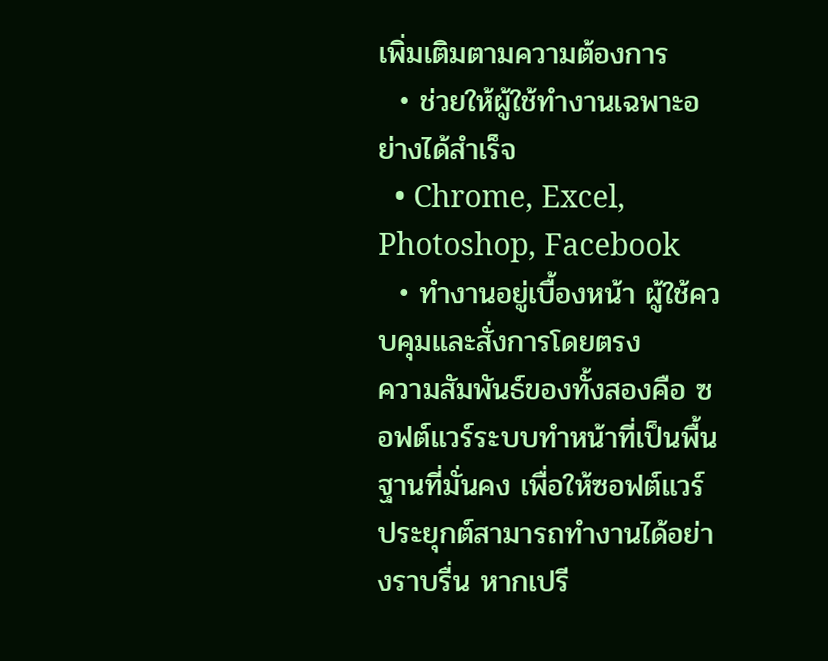เพิ่มเติมตามความต้องการ
  • ช่วยให้ผู้ใช้ทำงานเฉพาะอย่างได้สำเร็จ
  • Chrome, Excel, Photoshop, Facebook
  • ทำงานอยู่เบื้องหน้า ผู้ใช้ควบคุมและสั่งการโดยตรง
ความสัมพันธ์ของทั้งสองคือ ซอฟต์แวร์ระบบทำหน้าที่เป็นพื้นฐานที่มั่นคง เพื่อให้ซอฟต์แวร์ประยุกต์สามารถทำงานได้อย่างราบรื่น หากเปรี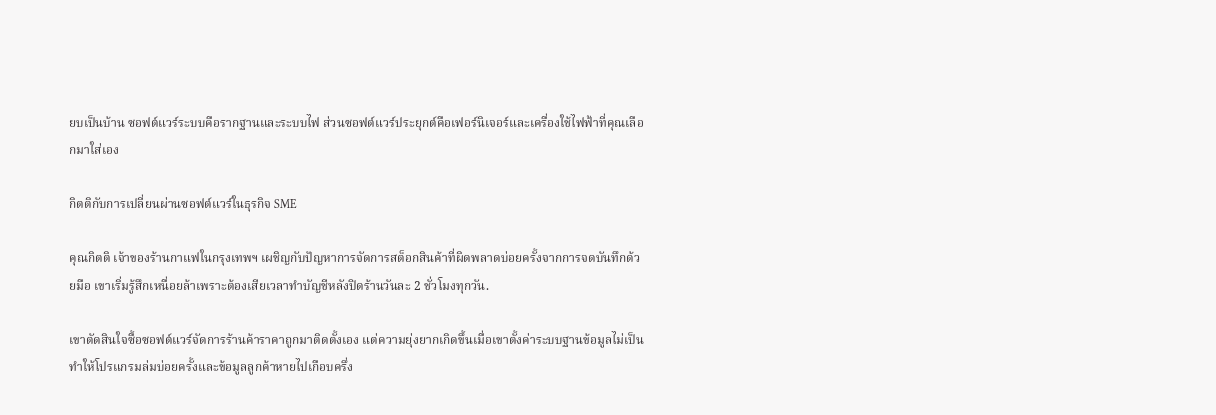ยบเป็นบ้าน ซอฟต์แวร์ระบบคือรากฐานและระบบไฟ ส่วนซอฟต์แวร์ประยุกต์คือเฟอร์นิเจอร์และเครื่องใช้ไฟฟ้าที่คุณเลือกมาใส่เอง

กิตติกับการเปลี่ยนผ่านซอฟต์แวร์ในธุรกิจ SME

คุณกิตติ เจ้าของร้านกาแฟในกรุงเทพฯ เผชิญกับปัญหาการจัดการสต็อกสินค้าที่ผิดพลาดบ่อยครั้งจากการจดบันทึกด้วยมือ เขาเริ่มรู้สึกเหนื่อยล้าเพราะต้องเสียเวลาทำบัญชีหลังปิดร้านวันละ 2 ชั่วโมงทุกวัน.

เขาตัดสินใจซื้อซอฟต์แวร์จัดการร้านค้าราคาถูกมาติดตั้งเอง แต่ความยุ่งยากเกิดขึ้นเมื่อเขาตั้งค่าระบบฐานข้อมูลไม่เป็น ทำให้โปรแกรมล่มบ่อยครั้งและข้อมูลลูกค้าหายไปเกือบครึ่ง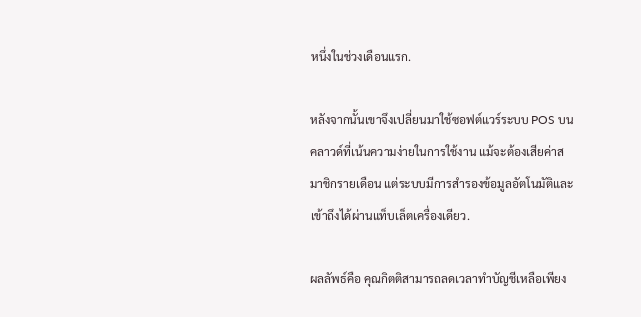หนึ่งในช่วงเดือนแรก.

หลังจากนั้นเขาจึงเปลี่ยนมาใช้ซอฟต์แวร์ระบบ POS บนคลาวด์ที่เน้นความง่ายในการใช้งาน แม้จะต้องเสียค่าสมาชิกรายเดือน แต่ระบบมีการสำรองข้อมูลอัตโนมัติและเข้าถึงได้ผ่านแท็บเล็ตเครื่องเดียว.

ผลลัพธ์คือ คุณกิตติสามารถลดเวลาทำบัญชีเหลือเพียง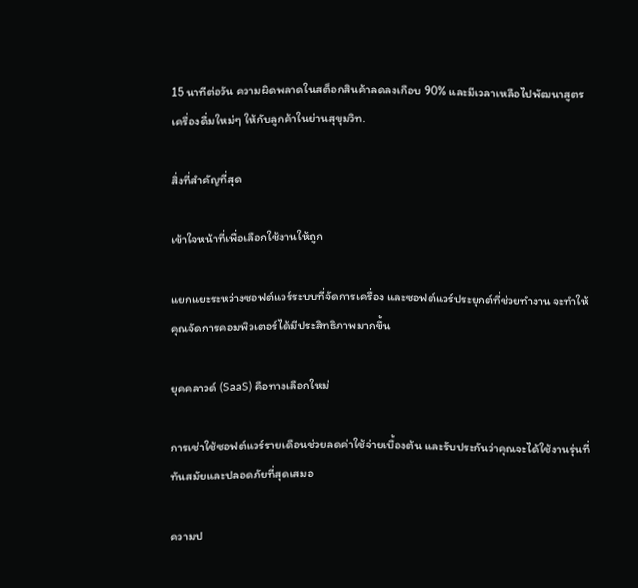15 นาทีต่อวัน ความผิดพลาดในสต็อกสินค้าลดลงเกือบ 90% และมีเวลาเหลือไปพัฒนาสูตรเครื่องดื่มใหม่ๆ ให้กับลูกค้าในย่านสุขุมวิท.

สิ่งที่สำคัญที่สุด

เข้าใจหน้าที่เพื่อเลือกใช้งานให้ถูก

แยกแยะระหว่างซอฟต์แวร์ระบบที่จัดการเครื่อง และซอฟต์แวร์ประยุกต์ที่ช่วยทำงาน จะทำให้คุณจัดการคอมพิวเตอร์ได้มีประสิทธิภาพมากขึ้น

ยุคคลาวด์ (SaaS) คือทางเลือกใหม่

การเช่าใช้ซอฟต์แวร์รายเดือนช่วยลดค่าใช้จ่ายเบื้องต้น และรับประกันว่าคุณจะได้ใช้งานรุ่นที่ทันสมัยและปลอดภัยที่สุดเสมอ

ความป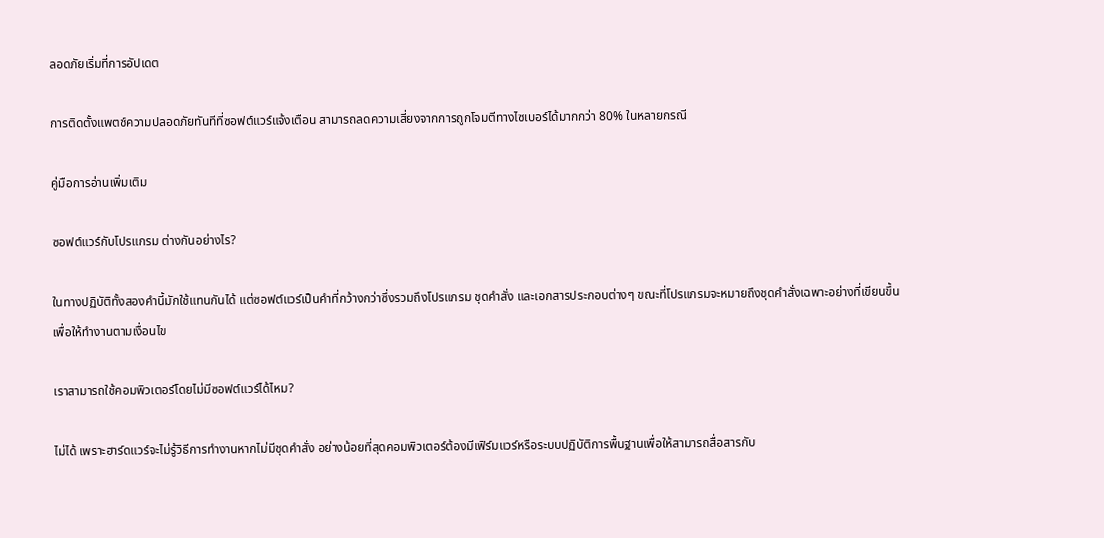ลอดภัยเริ่มที่การอัปเดต

การติดตั้งแพตช์ความปลอดภัยทันทีที่ซอฟต์แวร์แจ้งเตือน สามารถลดความเสี่ยงจากการถูกโจมตีทางไซเบอร์ได้มากกว่า 80% ในหลายกรณี

คู่มือการอ่านเพิ่มเติม

ซอฟต์แวร์กับโปรแกรม ต่างกันอย่างไร?

ในทางปฏิบัติทั้งสองคำนี้มักใช้แทนกันได้ แต่ซอฟต์แวร์เป็นคำที่กว้างกว่าซึ่งรวมถึงโปรแกรม ชุดคำสั่ง และเอกสารประกอบต่างๆ ขณะที่โปรแกรมจะหมายถึงชุดคำสั่งเฉพาะอย่างที่เขียนขึ้นเพื่อให้ทำงานตามเงื่อนไข

เราสามารถใช้คอมพิวเตอร์โดยไม่มีซอฟต์แวร์ได้ไหม?

ไม่ได้ เพราะฮาร์ดแวร์จะไม่รู้วิธีการทำงานหากไม่มีชุดคำสั่ง อย่างน้อยที่สุดคอมพิวเตอร์ต้องมีเฟิร์มแวร์หรือระบบปฏิบัติการพื้นฐานเพื่อให้สามารถสื่อสารกับ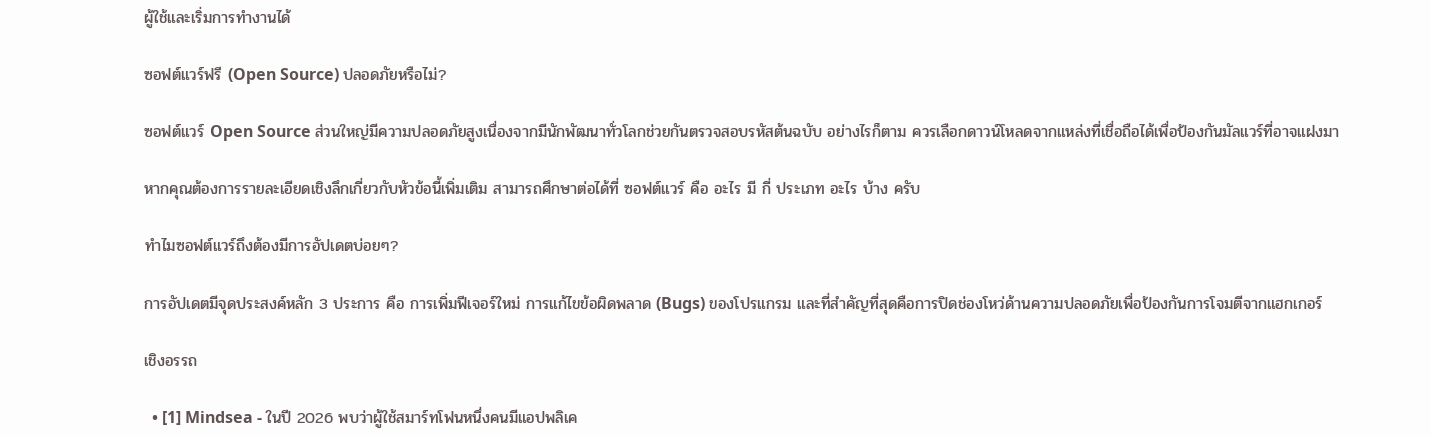ผู้ใช้และเริ่มการทำงานได้

ซอฟต์แวร์ฟรี (Open Source) ปลอดภัยหรือไม่?

ซอฟต์แวร์ Open Source ส่วนใหญ่มีความปลอดภัยสูงเนื่องจากมีนักพัฒนาทั่วโลกช่วยกันตรวจสอบรหัสต้นฉบับ อย่างไรก็ตาม ควรเลือกดาวน์โหลดจากแหล่งที่เชื่อถือได้เพื่อป้องกันมัลแวร์ที่อาจแฝงมา

หากคุณต้องการรายละเอียดเชิงลึกเกี่ยวกับหัวข้อนี้เพิ่มเติม สามารถศึกษาต่อได้ที่ ซอฟต์แวร์ คือ อะไร มี กี่ ประเภท อะไร บ้าง ครับ

ทำไมซอฟต์แวร์ถึงต้องมีการอัปเดตบ่อยๆ?

การอัปเดตมีจุดประสงค์หลัก 3 ประการ คือ การเพิ่มฟีเจอร์ใหม่ การแก้ไขข้อผิดพลาด (Bugs) ของโปรแกรม และที่สำคัญที่สุดคือการปิดช่องโหว่ด้านความปลอดภัยเพื่อป้องกันการโจมตีจากแฮกเกอร์

เชิงอรรถ

  • [1] Mindsea - ในปี 2026 พบว่าผู้ใช้สมาร์ทโฟนหนึ่งคนมีแอปพลิเค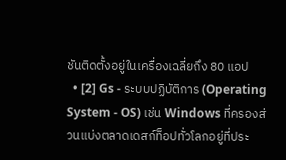ชันติดตั้งอยู่ในเครื่องเฉลี่ยถึง 80 แอป
  • [2] Gs - ระบบปฏิบัติการ (Operating System - OS) เช่น Windows ที่ครองส่วนแบ่งตลาดเดสก์ท็อปทั่วโลกอยู่ที่ประ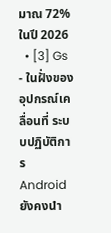มาณ 72% ในปี 2026
  • [3] Gs - ในฝั่งของอุปกรณ์เคลื่อนที่ ระบบปฏิบัติการ Android ยังคงนำ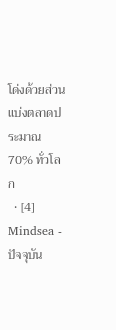โด่งด้วยส่วนแบ่งตลาดประมาณ 70% ทั่วโลก
  • [4] Mindsea - ปัจจุบัน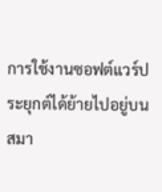การใช้งานซอฟต์แวร์ประยุกต์ได้ย้ายไปอยู่บนสมา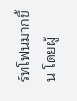ร์ทโฟนมากขึ้น โดยผู้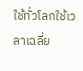ใช้ทั่วโลกใช้เวลาเฉลี่ย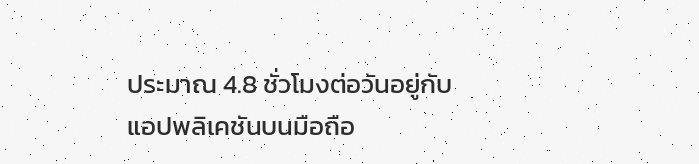ประมาณ 4.8 ชั่วโมงต่อวันอยู่กับแอปพลิเคชันบนมือถือ